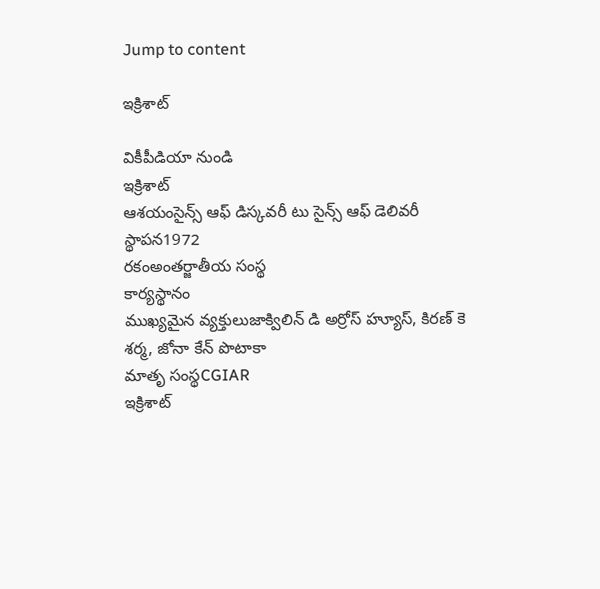Jump to content

ఇక్రిశాట్

వికీపీడియా నుండి
ఇక్రిశాట్
ఆశయంసైన్స్ ఆఫ్ డిస్కవరీ టు సైన్స్ ఆఫ్ డెలివరీ
స్థాపన1972
రకంఅంతర్జాతీయ సంస్థ
కార్యస్థానం
ముఖ్యమైన వ్యక్తులుజాక్విలిన్ డి అర్రోస్ హ్యూస్, కిరణ్ కె శర్మ, జోనా కేన్ పొటాకా
మాతృ సంస్థCGIAR
ఇక్రిశాట్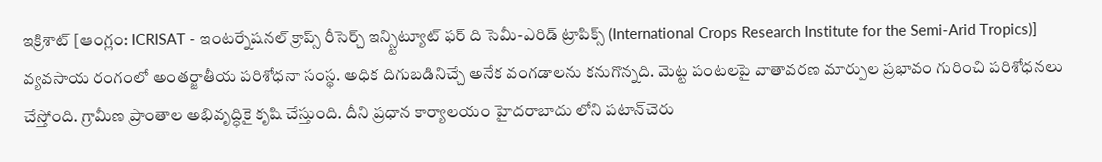ఇక్రిశాట్‌ [ఆంగ్లం: ICRISAT - ఇంటర్నేషనల్ క్రాప్స్ రీసెర్చ్ ఇన్స్టిట్యూట్ ఫర్ ది సెమీ-ఎరిడ్ ట్రాపిక్స్ (International Crops Research Institute for the Semi-Arid Tropics)] వ్యవసాయ రంగంలో అంతర్జాతీయ పరిశోధనా సంస్థ. అధిక దిగుబడినిచ్చే అనేక వంగడాలను కనుగొన్నది. మెట్ట పంటలపై వాతావరణ మార్పుల ప్రభావం గురించి పరిశోధనలు చేస్తోంది. గ్రామీణ ప్రాంతాల అభివృద్ధికై కృషి చేస్తుంది. దీని ప్రధాన కార్యాలయం హైదరాబాదు లోని పటాన్‌చెరు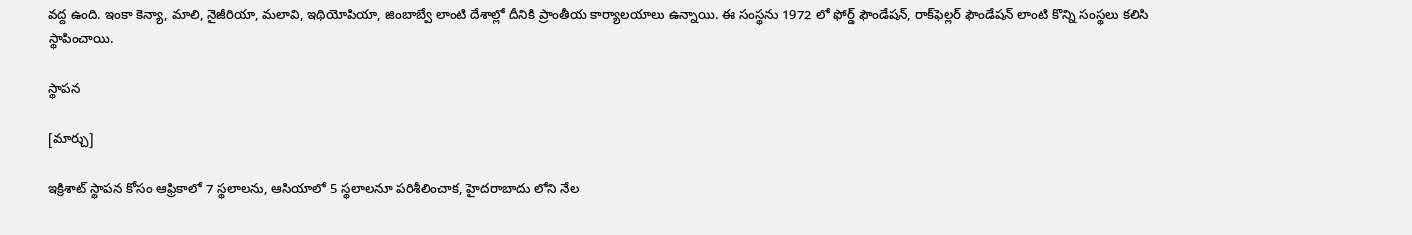వద్ద ఉంది. ఇంకా కెన్యా, మాలి, నైజీరియా, మలావి, ఇథియోపియా, జింబాబ్వే లాంటి దేశాల్లో దీనికి ప్రాంతీయ కార్యాలయాలు ఉన్నాయి. ఈ సంస్థను 1972 లో ఫోర్డ్ ఫౌండేషన్, రాక్‌ఫెల్లర్ ఫౌండేషన్ లాంటి కొన్ని సంస్థలు కలిసి స్థాపించాయి.

స్థాపన

[మార్చు]

ఇక్రిశాట్ స్థాపన కోసం ఆఫ్రికాలో 7 స్థలాలను, ఆసియాలో 5 స్థలాలనూ పరిశీలించాక, హైదరాబాదు లోని నేల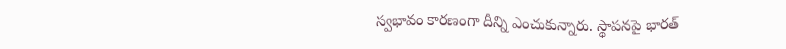స్వభావం కారణంగా దీన్ని ఎంచుకున్నారు. స్థాపనపై భారత్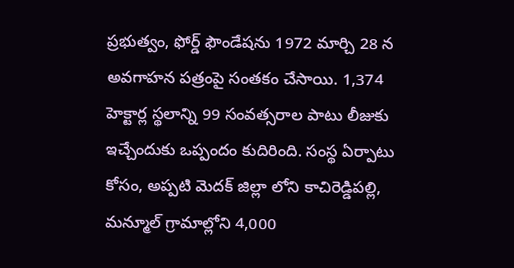ప్రభుత్వం, ఫోర్డ్ ఫౌండేషను 1972 మార్చి 28 న అవగాహన పత్రంపై సంతకం చేసాయి. 1,374 హెక్టార్ల స్థలాన్ని 99 సంవత్సరాల పాటు లీజుకు ఇచ్చేందుకు ఒప్పందం కుదిరింది. సంస్థ ఏర్పాటు కోసం, అప్పటి మెదక్ జిల్లా లోని కాచిరెడ్డిపల్లి, మన్మూల్ గ్రామాల్లోని 4,000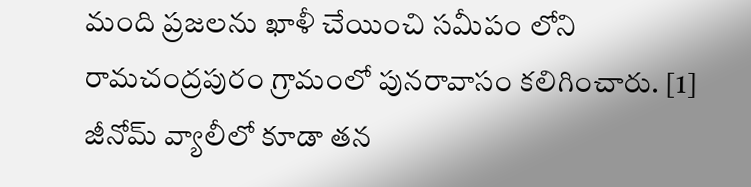మంది ప్రజలను ఖాళీ చేయించి సమీపం లోని రామచంద్రపురం గ్రామంలో పునరావాసం కలిగించారు. [1] జీనోమ్ వ్యాలీలో కూడా తన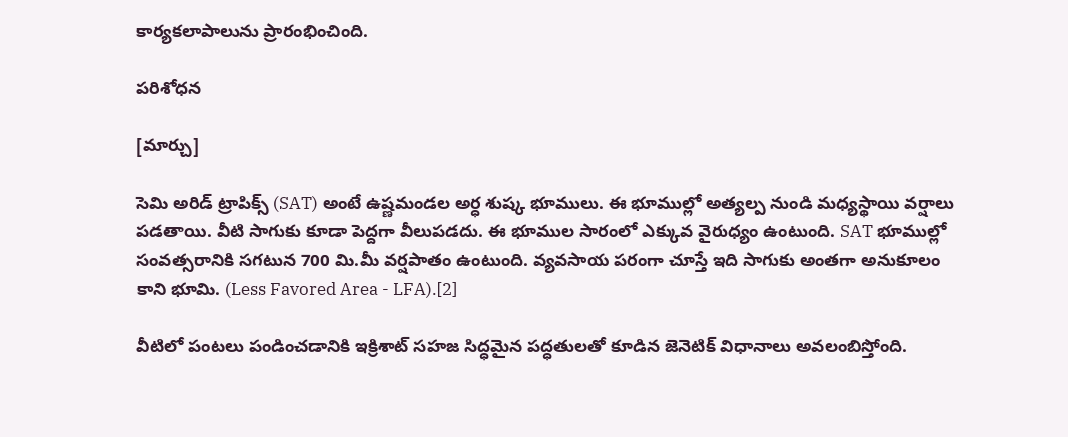కార్యకలాపాలును ప్రారంభించింది.

పరిశోధన

[మార్చు]

సెమి అరిడ్ ట్రాపిక్స్ (SAT) అంటే ఉష్ణమండల అర్ధ శుష్క భూములు. ఈ భూముల్లో అత్యల్ప నుండి మధ్యస్థాయి వర్షాలు పడతాయి. వీటి సాగుకు కూడా పెద్దగా వీలుపడదు. ఈ భూముల సారంలో ఎక్కువ వైరుధ్యం ఉంటుంది. SAT భూముల్లో సంవత్సరానికి సగటున 700 మి.మీ వర్షపాతం ఉంటుంది. వ్యవసాయ పరంగా చూస్తే ఇది సాగుకు అంతగా అనుకూలం కాని భూమి. (Less Favored Area - LFA).[2]

వీటిలో పంటలు పండించడానికి ఇక్రిశాట్ సహజ సిద్ధమైన పద్ధతులతో కూడిన జెనెటిక్ విధానాలు అవలంబిస్తోంది.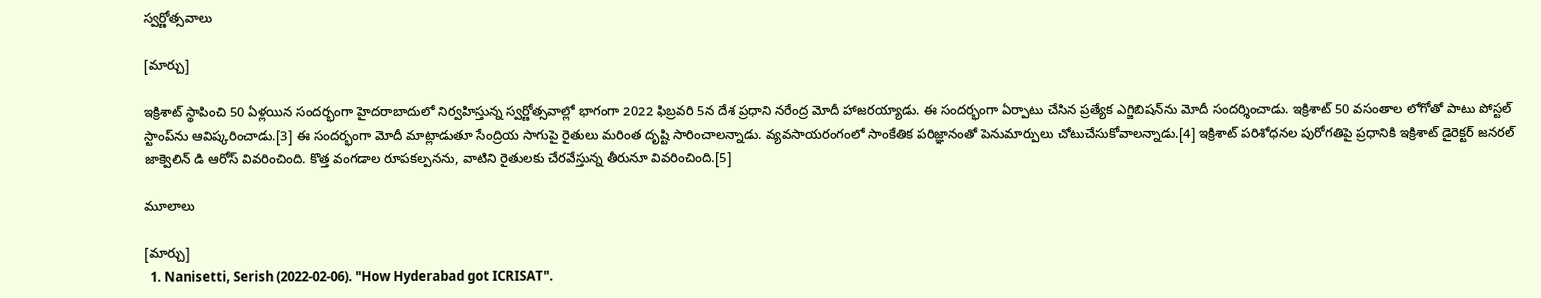స్వర్ణోత్సవాలు

[మార్చు]

ఇక్రిశాట్ స్థాపించి 50 ఏళ్లయిన సందర్భంగా హైదరాబాదులో నిర్వహిస్తున్న స్వర్ణోత్సవాల్లో భాగంగా 2022 ఫిబ్రవరి 5న దేశ ప్రధాని నరేంద్ర మోదీ హాజరయ్యాడు. ఈ సందర్భంగా ఏర్పాటు చేసిన ప్రత్యేక ఎగ్జిబిషన్‌ను మోదీ సందర్శించాడు. ఇక్రిశాట్ 50 వ‌సంతాల‌ లోగోతో పాటు పోస్ట‌ల్ స్టాంప్‌ను ఆవిష్క‌రించాడు.[3] ఈ సందర్భంగా మోదీ మాట్లాడుతూ సేంద్రియ సాగుపై రైతులు మరింత దృష్టి సారించాలన్నాడు. వ్యవసాయరంగంలో సాంకేతిక పరిజ్ఞానంతో పెనుమార్పులు చోటుచేసుకోవాలన్నాడు.[4] ఇక్రిశాట్‌ పరిశోధనల పురోగతిపై ప్రధానికి ఇక్రిశాట్‌ డైరెక్టర్‌ జనరల్ జాక్వెలిన్‌ డి ఆరోస్‌ వివరించింది. కొత్త వంగడాల రూపకల్పనను, వాటిని రైతులకు చేరవేస్తున్న తీరునూ వివరించింది.[5]

మూలాలు

[మార్చు]
  1. Nanisetti, Serish (2022-02-06). "How Hyderabad got ICRISAT".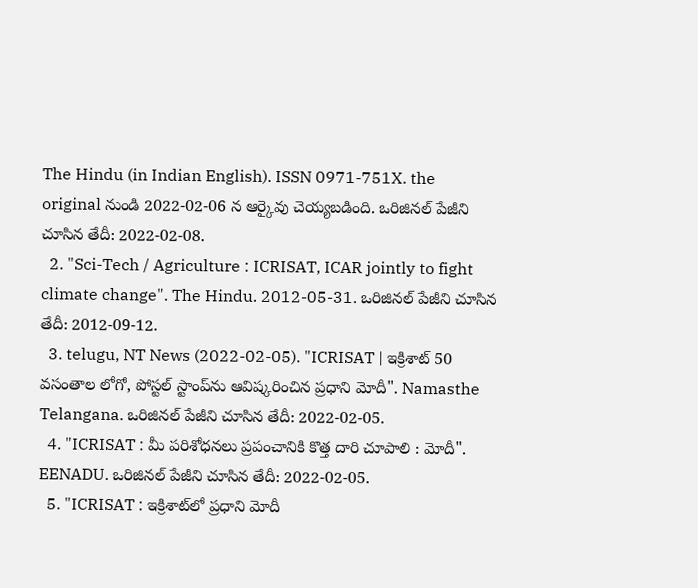The Hindu (in Indian English). ISSN 0971-751X. the original నుండి 2022-02-06 న ఆర్కైవు చెయ్యబడింది. ఒరిజినల్ పేజీని చూసిన తేదీ: 2022-02-08.
  2. "Sci-Tech / Agriculture : ICRISAT, ICAR jointly to fight climate change". The Hindu. 2012-05-31. ఒరిజినల్ పేజీని చూసిన తేదీ: 2012-09-12.
  3. telugu, NT News (2022-02-05). "ICRISAT | ఇక్రిశాట్ 50 వ‌సంతాల లోగో, పోస్ట‌ల్ స్టాంప్‌ను ఆవిష్క‌రించిన ప్ర‌ధాని మోదీ". Namasthe Telangana. ఒరిజినల్ పేజీని చూసిన తేదీ: 2022-02-05.
  4. "ICRISAT : మీ పరిశోధనలు ప్రపంచానికి కొత్త దారి చూపాలి : మోదీ". EENADU. ఒరిజినల్ పేజీని చూసిన తేదీ: 2022-02-05.
  5. "ICRISAT : ఇక్రిశాట్‌లో ప్రధాని మోదీ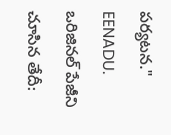పర్యటన." EENADU. ఒరిజినల్ పేజీని చూసిన తేదీ: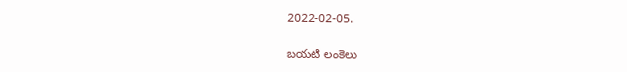2022-02-05.

బయటి లంకెలు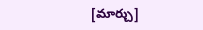[మార్చు]